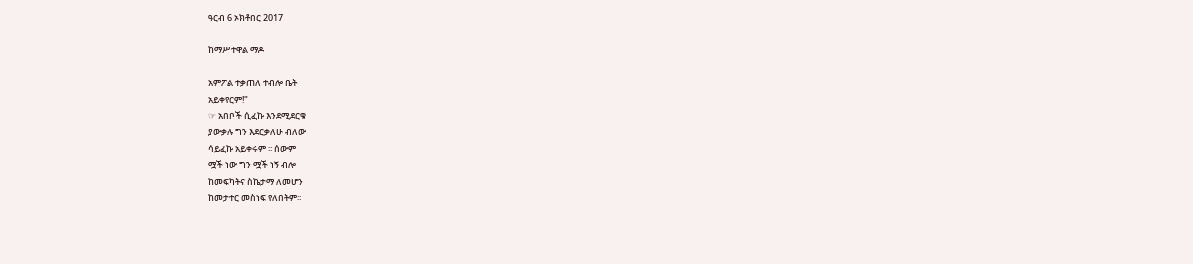ዓርብ 6 ኦክቶበር 2017

ከማሥተዋል ማዶ

አምፖል ተቃጠለ ተብሎ ቤት
አይቀየርም!"
☞ አበቦች ሲፈኩ እንደሚደርቁ
ያውቃሉ ግን እደርቃለሁ ብለው
ሳይፈኩ አይቀሩም ፡፡ ሰውም
ሟች ነው ግን ሟች ነኝ ብሎ
ከመፍካትና ስኬታማ ለመሆን
ከመታተር መስነፍ የለበትም፡፡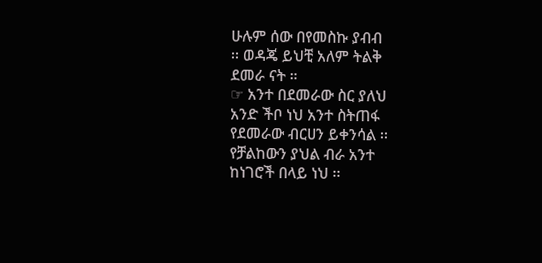ሁሉም ሰው በየመስኩ ያብብ
፡፡ ወዳጄ ይህቺ አለም ትልቅ
ደመራ ናት ።
☞ አንተ በደመራው ስር ያለህ
አንድ ችቦ ነህ አንተ ስትጠፋ
የደመራው ብርሀን ይቀንሳል ፡፡
የቻልከውን ያህል ብራ አንተ
ከነገሮች በላይ ነህ ፡፡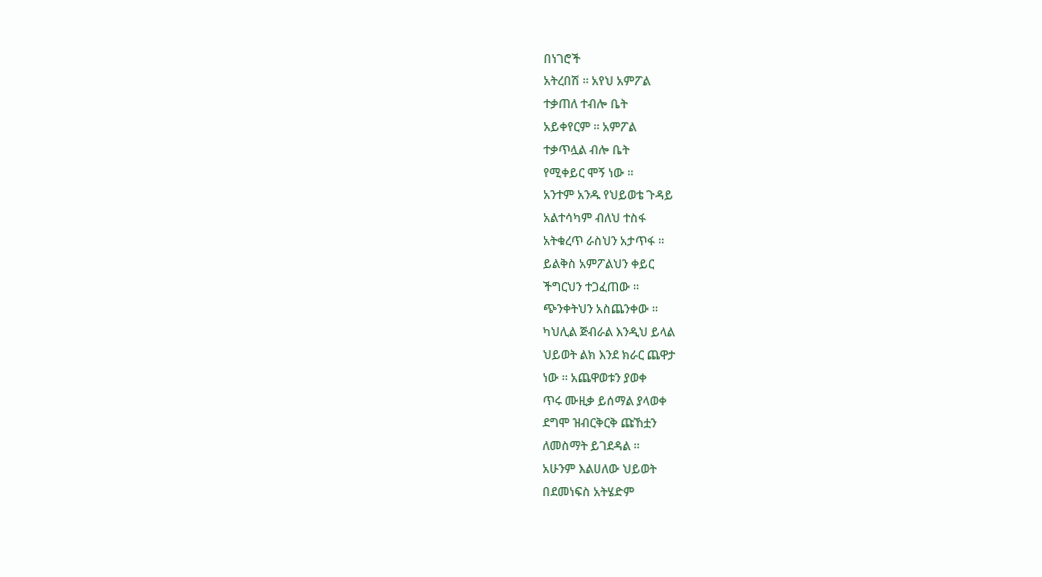በነገሮች
አትረበሽ ፡፡ አየህ አምፖል
ተቃጠለ ተብሎ ቤት
አይቀየርም ፡፡ አምፖል
ተቃጥሏል ብሎ ቤት
የሚቀይር ሞኝ ነው ፡፡
አንተም አንዱ የህይወቴ ጉዳይ
አልተሳካም ብለህ ተስፋ
አትቁረጥ ራስህን አታጥፋ ፡፡
ይልቅስ አምፖልህን ቀይር
ችግርህን ተጋፈጠው ፡፡
ጭንቀትህን አስጨንቀው ፡፡
ካህሊል ጅብራል እንዲህ ይላል
ህይወት ልክ እንደ ክራር ጨዋታ
ነው ፡፡ አጨዋወቱን ያወቀ
ጥሩ ሙዚቃ ይሰማል ያላወቀ
ደግሞ ዝብርቅርቅ ጩኸቷን
ለመስማት ይገደዳል ፡፡
አሁንም እልሀለው ህይወት
በደመነፍስ አትሄድም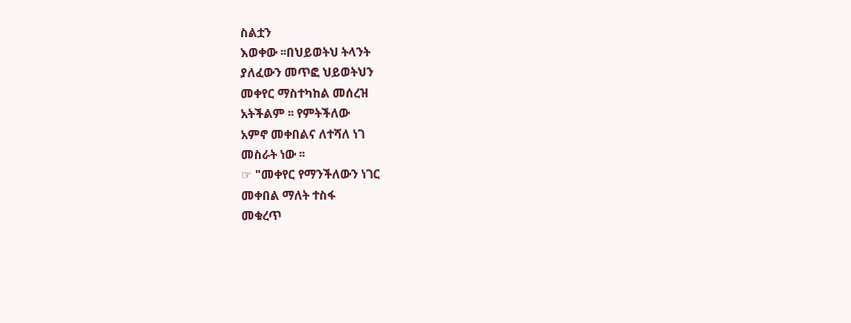ስልቷን
እወቀው ፡፡በህይወትህ ትላንት
ያለፈውን መጥፎ ህይወትህን
መቀየር ማስተካከል መሰረዝ
አትችልም ፡፡ የምትችለው
አምኖ መቀበልና ለተሻለ ነገ
መስራት ነው ፡፡
☞ "መቀየር የማንችለውን ነገር
መቀበል ማለት ተስፋ
መቁረጥ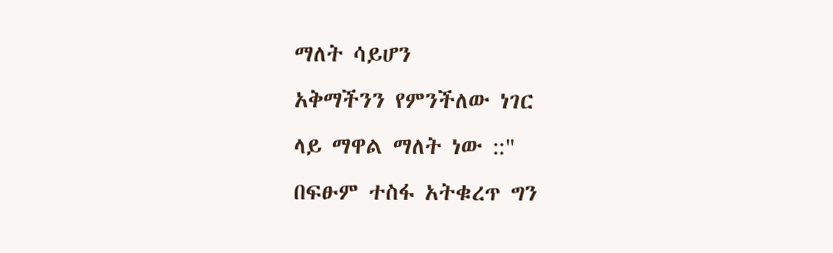ማለት ሳይሆን
አቅማችንን የምንችለው ነገር
ላይ ማዋል ማለት ነው ::"
በፍፁም ተስፋ አትቁረጥ ግን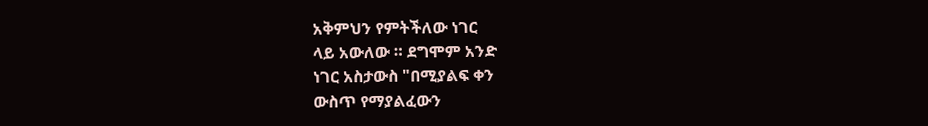አቅምህን የምትችለው ነገር
ላይ አውለው ። ደግሞም አንድ
ነገር አስታውስ "በሚያልፍ ቀን
ውስጥ የማያልፈውን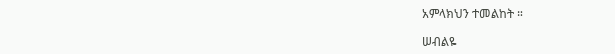አምላክህን ተመልከት ።

ሠብልዬ